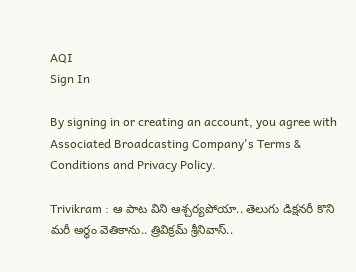AQI
Sign In

By signing in or creating an account, you agree with Associated Broadcasting Company's Terms & Conditions and Privacy Policy.

Trivikram : ఆ పాట విని ఆశ్చర్యపోయా.. తెలుగు డిక్షనరీ కొని మరీ అర్థం వెతికాను.. త్రివిక్రమ్ శ్రీనివాస్..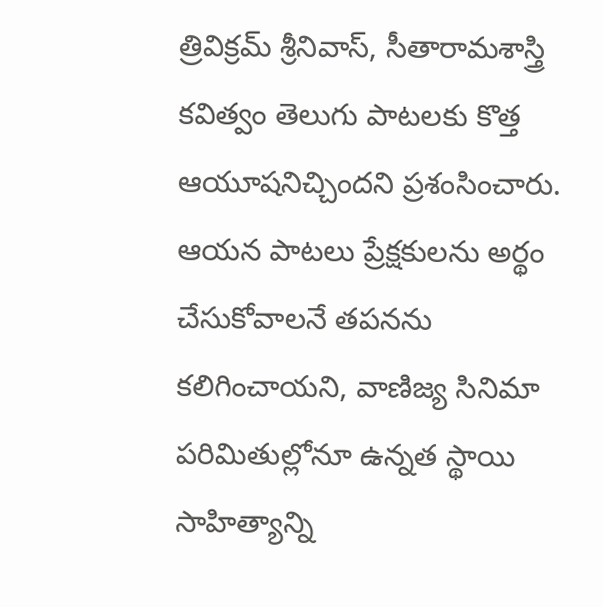త్రివిక్రమ్ శ్రీనివాస్, సీతారామశాస్త్రి కవిత్వం తెలుగు పాటలకు కొత్త ఆయూషనిచ్చిందని ప్రశంసించారు. ఆయన పాటలు ప్రేక్షకులను అర్థం చేసుకోవాలనే తపనను కలిగించాయని, వాణిజ్య సినిమా పరిమితుల్లోనూ ఉన్నత స్థాయి సాహిత్యాన్ని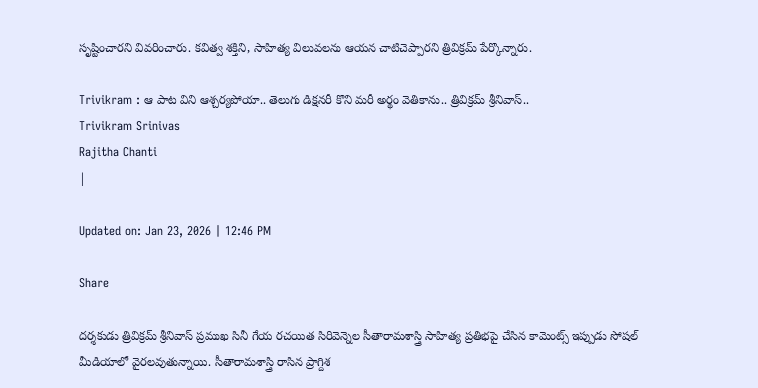సృష్టించారని వివరించారు. కవిత్వ శక్తిని, సాహిత్య విలువలను ఆయన చాటిచెప్పారని త్రివిక్రమ్ పేర్కొన్నారు.

Trivikram : ఆ పాట విని ఆశ్చర్యపోయా.. తెలుగు డిక్షనరీ కొని మరీ అర్థం వెతికాను.. త్రివిక్రమ్ శ్రీనివాస్..
Trivikram Srinivas
Rajitha Chanti
|

Updated on: Jan 23, 2026 | 12:46 PM

Share

దర్శకుడు త్రివిక్రమ్ శ్రీనివాస్ ప్రముఖ సినీ గేయ రచయిత సిరివెన్నెల సీతారామశాస్త్రి సాహిత్య ప్రతిభపై చేసిన కామెంట్స్ ఇప్పుడు సోషల్ మీడియాలో వైరలవుతున్నాయి. సీతారామశాస్త్రి రాసిన ప్రాగ్దిశ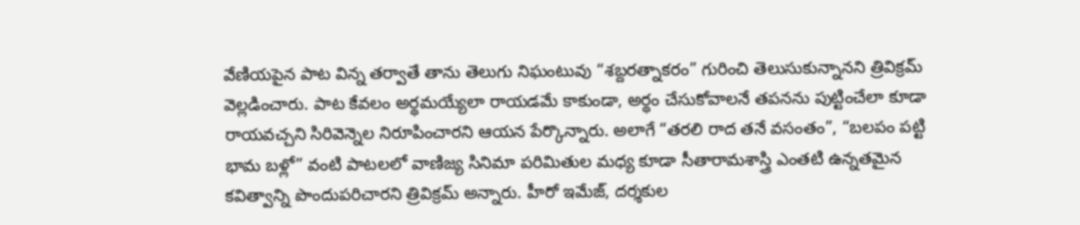వేణియపైన పాట విన్న తర్వాతే తాను తెలుగు నిఘంటువు “శబ్దరత్నాకరం” గురించి తెలుసుకున్నానని త్రివిక్రమ్ వెల్లడించారు. పాట కేవలం అర్థమయ్యేలా రాయడమే కాకుండా, అర్థం చేసుకోవాలనే తపనను పుట్టించేలా కూడా రాయవచ్చని సిరివెన్నెల నిరూపించారని ఆయన పేర్కొన్నారు. అలాగే “తరలి రాద తనే వసంతం”, “బలపం పట్టి భామ బళ్లో” వంటి పాటలలో వాణిజ్య సినిమా పరిమితుల మధ్య కూడా సీతారామశాస్త్రి ఎంతటి ఉన్నతమైన కవిత్వాన్ని పొందుపరిచారని త్రివిక్రమ్ అన్నారు. హీరో ఇమేజ్, దర్శకుల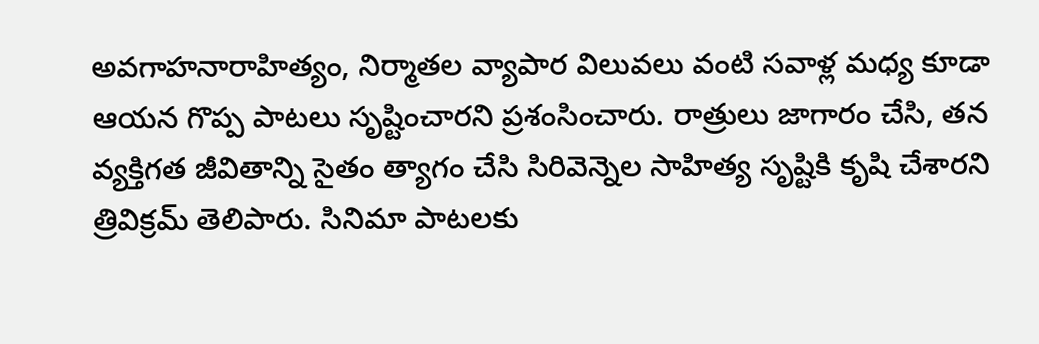అవగాహనారాహిత్యం, నిర్మాతల వ్యాపార విలువలు వంటి సవాళ్ల మధ్య కూడా ఆయన గొప్ప పాటలు సృష్టించారని ప్రశంసించారు. రాత్రులు జాగారం చేసి, తన వ్యక్తిగత జీవితాన్ని సైతం త్యాగం చేసి సిరివెన్నెల సాహిత్య సృష్టికి కృషి చేశారని త్రివిక్రమ్ తెలిపారు. సినిమా పాటలకు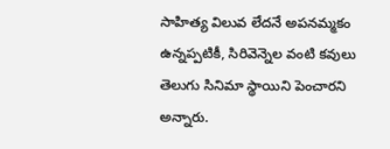సాహిత్య విలువ లేదనే అపనమ్మకం ఉన్నప్పటికీ, సిరివెన్నెల వంటి కవులు తెలుగు సినిమా స్థాయిని పెంచారని అన్నారు.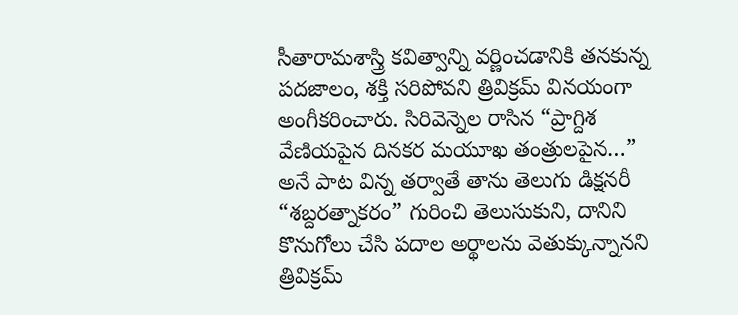సీతారామశాస్త్రి కవిత్వాన్ని వర్ణించడానికి తనకున్న పదజాలం, శక్తి సరిపోవని త్రివిక్రమ్ వినయంగా అంగీకరించారు. సిరివెన్నెల రాసిన “ప్రాగ్దిశ వేణియపైన దినకర మయూఖ తంత్రులపైన…” అనే పాట విన్న తర్వాతే తాను తెలుగు డిక్షనరీ “శబ్దరత్నాకరం” గురించి తెలుసుకుని, దానిని కొనుగోలు చేసి పదాల అర్థాలను వెతుక్కున్నానని త్రివిక్రమ్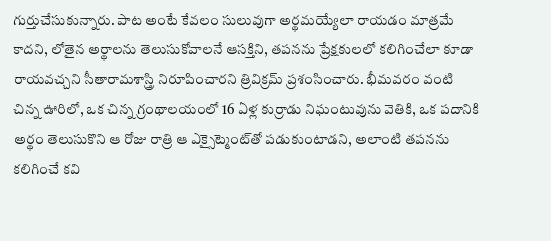గుర్తుచేసుకున్నారు. పాట అంటే కేవలం సులువుగా అర్థమయ్యేలా రాయడం మాత్రమే కాదని, లోతైన అర్థాలను తెలుసుకోవాలనే ఆసక్తిని, తపనను ప్రేక్షకులలో కలిగించేలా కూడా రాయవచ్చని సీతారామశాస్త్రి నిరూపించారని త్రివిక్రమ్ ప్రశంసించారు. భీమవరం వంటి చిన్న ఊరిలో, ఒక చిన్న గ్రంథాలయంలో 16 ఏళ్ల కుర్రాడు నిఘంటువును వెతికి, ఒక పదానికి అర్థం తెలుసుకొని ఆ రోజు రాత్రి ఆ ఎక్సైట్మెంట్‌తో పడుకుంటాడని, అలాంటి తపనను కలిగించే కవి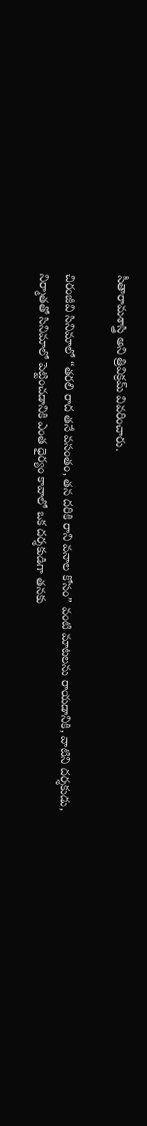సీతారామశాస్త్రి అని త్రివిక్రమ్ వివరించారు.

చిరంజీవి సినిమాలో “తరలి రాద తనే వసంతం, తన దరికి రాని వనాల కోసం” వంటి మాటలను రాయడానికి, వాటిని దర్శకుడు, నిర్మాతతో సినిమాలో పెట్టించడానికి ఎంత ధైర్యం కావాలో ఒక దర్శకుడిగా తనకు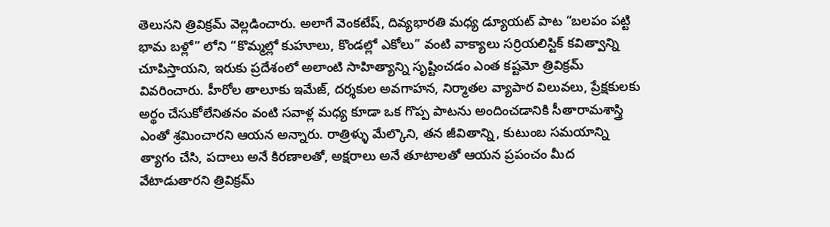తెలుసని త్రివిక్రమ్ వెల్లడించారు. అలాగే వెంకటేష్, దివ్యభారతి మధ్య డ్యూయట్ పాట “బలపం పట్టి భామ బళ్లో” లోని “కొమ్మల్లో కుహూలు, కొండల్లో ఎకోలు” వంటి వాక్యాలు సర్రియలిస్టిక్ కవిత్వాన్ని చూపిస్తాయని, ఇరుకు ప్రదేశంలో అలాంటి సాహిత్యాన్ని సృష్టించడం ఎంత కష్టమో త్రివిక్రమ్ వివరించారు. హీరోల తాలూకు ఇమేజ్, దర్శకుల అవగాహన, నిర్మాతల వ్యాపార విలువలు, ప్రేక్షకులకు అర్థం చేసుకోలేనితనం వంటి సవాళ్ల మధ్య కూడా ఒక గొప్ప పాటను అందించడానికి సీతారామశాస్త్రి ఎంతో శ్రమించారని ఆయన అన్నారు. రాత్రిళ్ళు మేల్కొని, తన జీవితాన్ని, కుటుంబ సమయాన్ని త్యాగం చేసి, పదాలు అనే కిరణాలతో, అక్షరాలు అనే తూటాలతో ఆయన ప్రపంచం మీద వేటాడుతారని త్రివిక్రమ్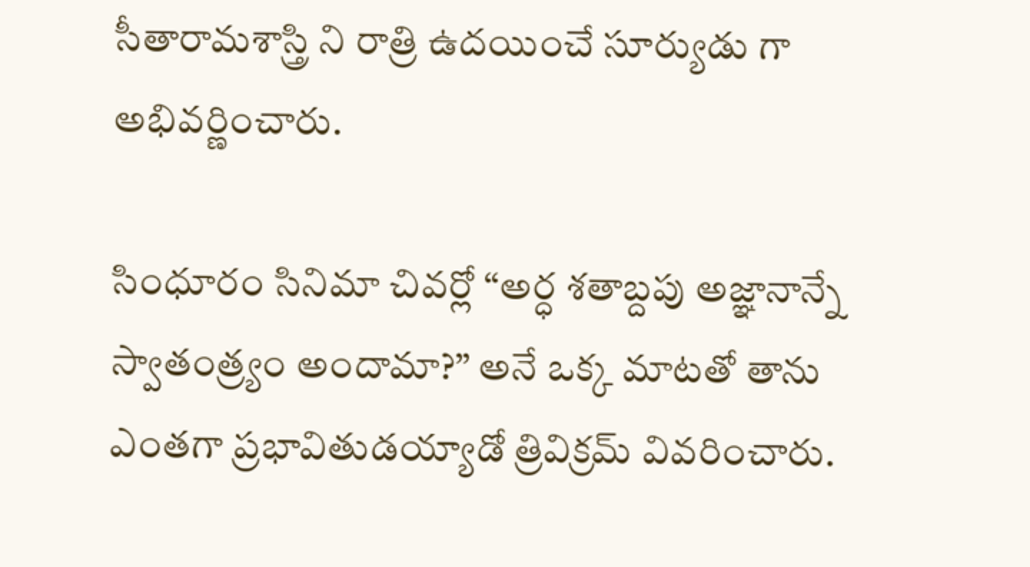సీతారామశాస్త్రి ని రాత్రి ఉదయించే సూర్యుడు గా అభివర్ణించారు.

సింధూరం సినిమా చివర్లో “అర్ధ శతాబ్దపు అజ్ఞానాన్నే స్వాతంత్ర్యం అందామా?” అనే ఒక్క మాటతో తాను ఎంతగా ప్రభావితుడయ్యాడో త్రివిక్రమ్ వివరించారు.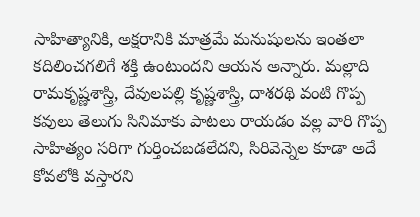సాహిత్యానికి, అక్షరానికి మాత్రమే మనుషులను ఇంతలా కదిలించగలిగే శక్తి ఉంటుందని ఆయన అన్నారు. మల్లాది రామకృష్ణశాస్త్రి, దేవులపల్లి కృష్ణశాస్త్రి, దాశరథి వంటి గొప్ప కవులు తెలుగు సినిమాకు పాటలు రాయడం వల్ల వారి గొప్ప సాహిత్యం సరిగా గుర్తించబడలేదని, సిరివెన్నెల కూడా అదే కోవలోకి వస్తారని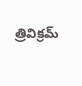త్రివిక్రమ్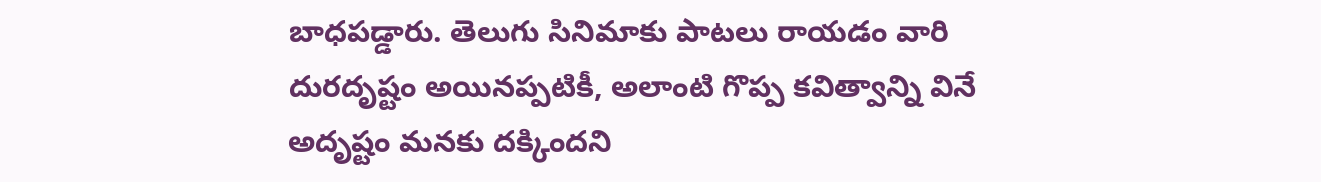బాధపడ్డారు. తెలుగు సినిమాకు పాటలు రాయడం వారి దురదృష్టం అయినప్పటికీ, అలాంటి గొప్ప కవిత్వాన్ని వినే అదృష్టం మనకు దక్కిందని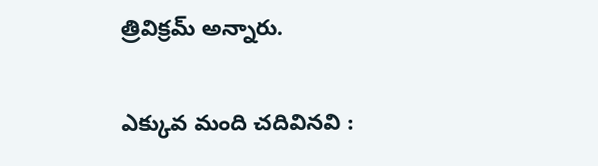త్రివిక్రమ్ అన్నారు.

ఎక్కువ మంది చదివినవి :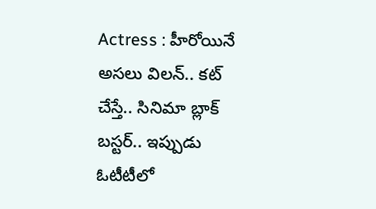Actress : హీరోయినే అసలు విలన్.. కట్ చేస్తే.. సినిమా బ్లాక్ బస్టర్.. ఇప్పుడు ఓటీటీలో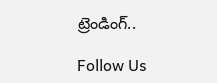ట్రెండింగ్..

Follow Us